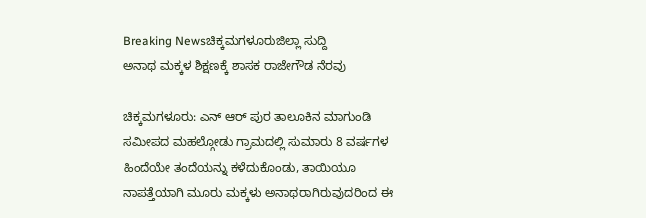Breaking Newsಚಿಕ್ಕಮಗಳೂರುಜಿಲ್ಲಾ ಸುದ್ದಿ
ಅನಾಥ ಮಕ್ಕಳ ಶಿಕ್ಷಣಕ್ಕೆ ಶಾಸಕ ರಾಜೇಗೌಡ ನೆರವು

ಚಿಕ್ಕಮಗಳೂರು: ಎನ್ ಆರ್ ಪುರ ತಾಲೂಕಿನ ಮಾಗುಂಡಿ ಸಮೀಪದ ಮಹಲ್ಗೋಡು ಗ್ರಾಮದಲ್ಲಿ ಸುಮಾರು 8 ವರ್ಷಗಳ ಹಿಂದೆಯೇ ತಂದೆಯನ್ನು ಕಳೆದುಕೊಂಡು, ತಾಯಿಯೂ ನಾಪತ್ತೆಯಾಗಿ ಮೂರು ಮಕ್ಕಳು ಅನಾಥರಾಗಿರುವುದರಿಂದ ಈ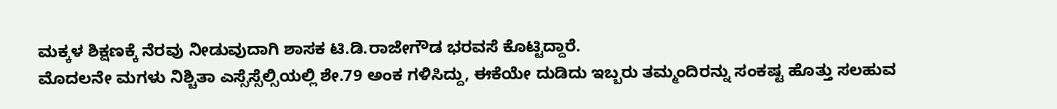ಮಕ್ಕಳ ಶಿಕ್ಷಣಕ್ಕೆ ನೆರವು ನೀಡುವುದಾಗಿ ಶಾಸಕ ಟಿ.ಡಿ.ರಾಜೇಗೌಡ ಭರವಸೆ ಕೊಟ್ಟಿದ್ದಾರೆ.
ಮೊದಲನೇ ಮಗಳು ನಿಶ್ಚಿತಾ ಎಸ್ಸೆಸ್ಸೆಲ್ಸಿಯಲ್ಲಿ ಶೇ.79 ಅಂಕ ಗಳಿಸಿದ್ದು, ಈಕೆಯೇ ದುಡಿದು ಇಬ್ಬರು ತಮ್ಮಂದಿರನ್ನು ಸಂಕಷ್ಟ ಹೊತ್ತು ಸಲಹುವ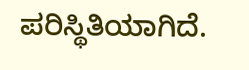ಪರಿಸ್ಥಿತಿಯಾಗಿದೆ.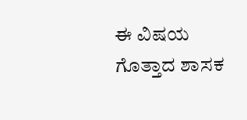ಈ ವಿಷಯ ಗೊತ್ತಾದ ಶಾಸಕ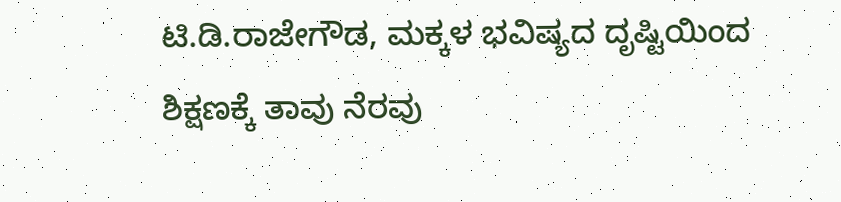ಟಿ.ಡಿ.ರಾಜೇಗೌಡ, ಮಕ್ಕಳ ಭವಿಷ್ಯದ ದೃಷ್ಟಿಯಿಂದ ಶಿಕ್ಷಣಕ್ಕೆ ತಾವು ನೆರವು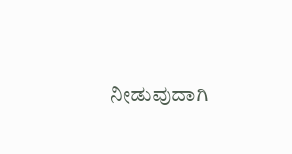ನೀಡುವುದಾಗಿ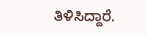ತಿಳಿಸಿದ್ದಾರೆ.